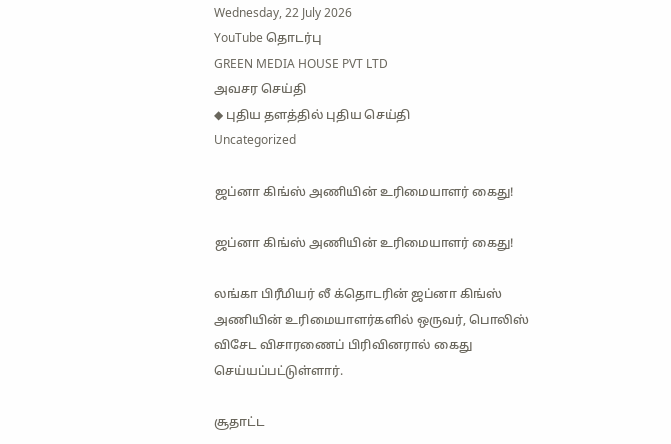Wednesday, 22 July 2026
YouTube தொடர்பு
GREEN MEDIA HOUSE PVT LTD
அவசர செய்தி
◆ புதிய தளத்தில் புதிய செய்தி
Uncategorized

ஜப்னா கிங்ஸ் அணியின் உரிமையாளர் கைது!

ஜப்னா கிங்ஸ் அணியின் உரிமையாளர் கைது!

லங்கா பிரீமியர் லீ க்தொடரின் ஜப்னா கிங்ஸ் அணியின் உரிமையாளர்களில் ஒருவர், பொலிஸ் விசேட விசாரணைப் பிரிவினரால் கைது செய்யப்பட்டுள்ளார்.

சூதாட்ட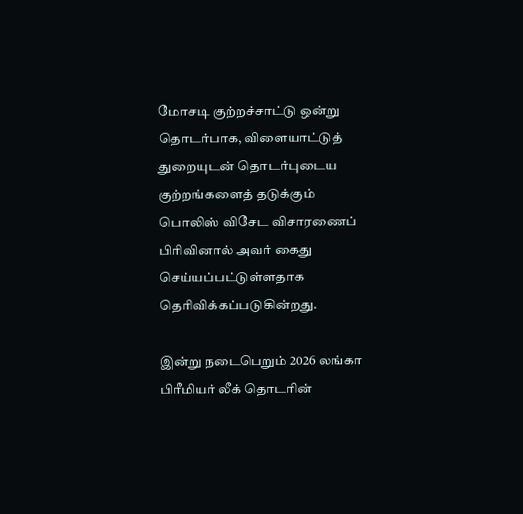மோசடி குற்றச்சாட்டு ஒன்று தொடர்பாக, விளையாட்டுத் துறையுடன் தொடர்புடைய குற்றங்களைத் தடுக்கும் பொலிஸ் விசேட விசாரணைப் பிரிவினால் அவர் கைது செய்யப்பட்டுள்ளதாக தெரிவிக்கப்படுகின்றது.

இன்று நடைபெறும் 2026 லங்கா பிரீமியர் லீக் தொடரின்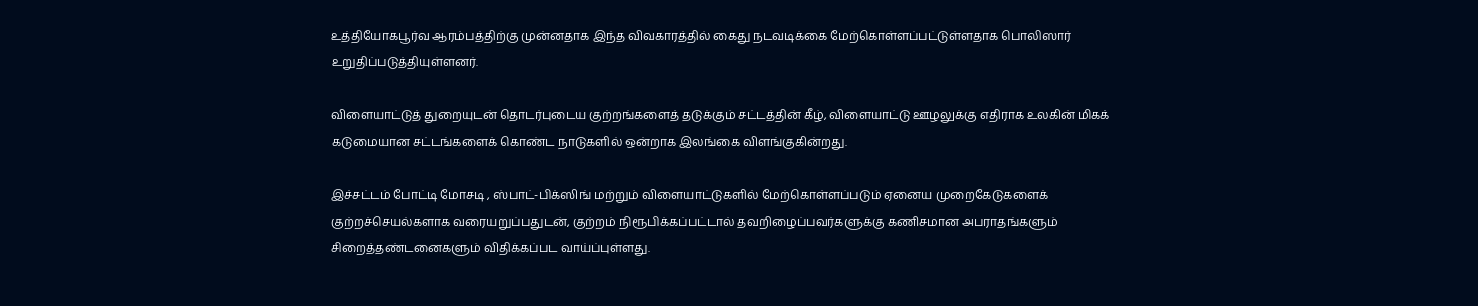உத்தியோகபூர்வ ஆரம்பத்திற்கு முன்னதாக இந்த விவகாரத்தில் கைது நடவடிக்கை மேற்கொள்ளப்பட்டுள்ளதாக பொலிஸார் உறுதிப்படுத்தியுள்ளனர்.

விளையாட்டுத் துறையுடன் தொடர்புடைய குற்றங்களைத் தடுக்கும் சட்டத்தின் கீழ், விளையாட்டு ஊழலுக்கு எதிராக உலகின் மிகக் கடுமையான சட்டங்களைக் கொண்ட நாடுகளில் ஒன்றாக இலங்கை விளங்குகின்றது.

இச்சட்டம் போட்டி மோசடி , ஸ்பாட்-பிக்ஸிங் மற்றும் விளையாட்டுகளில் மேற்கொள்ளப்படும் ஏனைய முறைகேடுகளைக் குற்றச்செயல்களாக வரையறுப்பதுடன், குற்றம் நிரூபிக்கப்பட்டால் தவறிழைப்பவர்களுக்கு கணிசமான அபராதங்களும் சிறைத்தண்டனைகளும் விதிக்கப்பட வாய்ப்புள்ளது.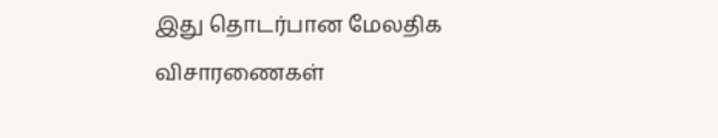இது தொடர்பான மேலதிக விசாரணைகள்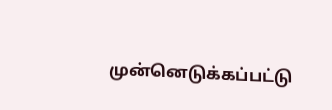முன்னெடுக்கப்பட்டு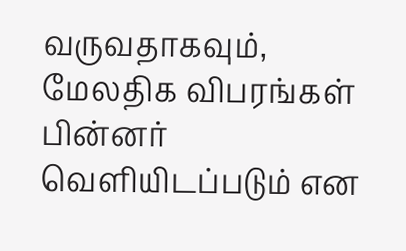வருவதாகவும், மேலதிக விபரங்கள் பின்னர் வெளியிடப்படும் என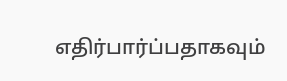எதிர்பார்ப்பதாகவும்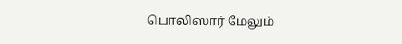பொலிஸார் மேலும்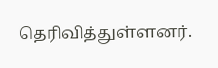தெரிவித்துள்ளனர்.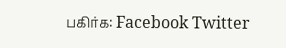பகிர்க: Facebook Twitter